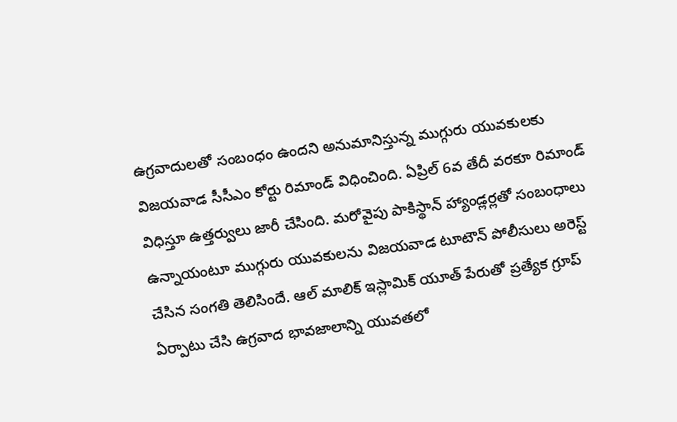ఉగ్రవాదులతో సంబంధం ఉందని అనుమానిస్తున్న ముగ్గురు యువకులకు విజయవాడ సీసీఎం కోర్టు రిమాండ్ విధించింది. ఏప్రిల్ 6వ తేదీ వరకూ రిమాండ్ విధిస్తూ ఉత్తర్వులు జారీ చేసింది. మరోవైపు పాకిస్థాన్ హ్యాండ్లర్లతో సంబంధాలు ఉన్నాయంటూ ముగ్గురు యువకులను విజయవాడ టూటౌన్ పోలీసులు అరెస్ట్ చేసిన సంగతి తెలిసిందే. ఆల్ మాలిక్ ఇస్లామిక్ యూత్ పేరుతో ప్రత్యేక గ్రూప్ ఏర్పాటు చేసి ఉగ్రవాద భావజాలాన్ని యువతలో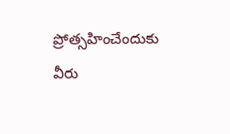ప్రోత్సహించేందుకు వీరు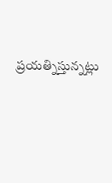ప్రయత్నిస్తున్నట్లు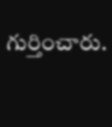గుర్తించారు.